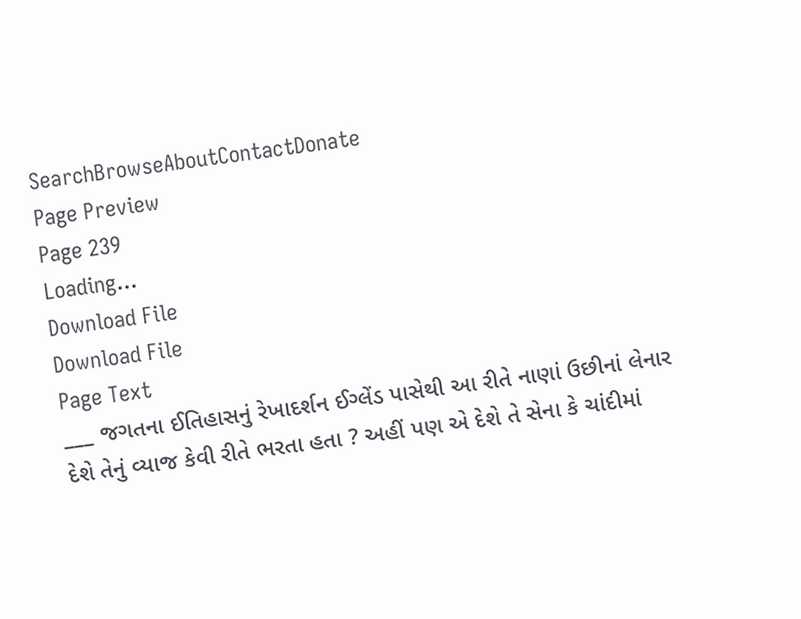SearchBrowseAboutContactDonate
Page Preview
Page 239
Loading...
Download File
Download File
Page Text
___ જગતના ઈતિહાસનું રેખાદર્શન ઈગ્લેંડ પાસેથી આ રીતે નાણાં ઉછીનાં લેનાર દેશે તેનું વ્યાજ કેવી રીતે ભરતા હતા ? અહીં પણ એ દેશે તે સેના કે ચાંદીમાં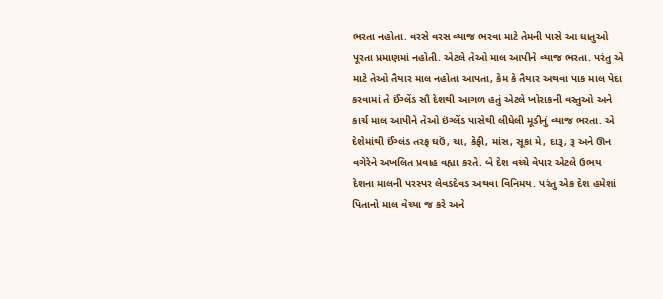ભરતા નહોતા. વરસે વરસ વ્યાજ ભરવા માટે તેમની પાસે આ ધાતુઓ પૂરતા પ્રમાણમાં નહોતી. એટલે તેઓ માલ આપીને વ્યાજ ભરતા. પરંતુ એ માટે તેઓ તૈયાર માલ નહોતા આપતા, કેમ કે તૈયાર અથવા પાક માલ પેદા કરવામાં તે ઈંગ્લેંડ સૌ દેશથી આગળ હતું એટલે ખોરાકની વસ્તુઓ અને કાર્ચ માલ આપીને તેઓ ઇંગ્લેંડ પાસેથી લીધેલી મૂડીનું વ્યાજ ભરતા. એ દેશેમાંથી ઈંગ્લંડ તરફ ઘઉં, ચા, કેફી, માંસ, સૂકા મે, દારૂ, રૂ અને ઊન વગેરેને અખલિત પ્રવાહ વહ્યા કરતે. બે દેશ વચ્ચે વેપાર એટલે ઉભય દેશના માલની પરસ્પર લેવડદેવડ અથવા વિનિમય. પરંતુ એક દેશ હમેશાં પિતાનો માલ વેચ્યા જ કરે અને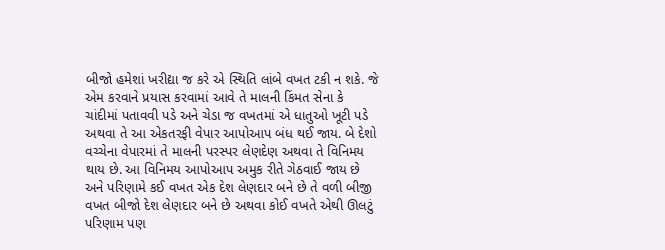બીજો હમેશાં ખરીદ્યા જ કરે એ સ્થિતિ લાંબે વખત ટકી ન શકે. જે એમ કરવાને પ્રયાસ કરવામાં આવે તે માલની કિંમત સેના કે ચાંદીમાં પતાવવી પડે અને ચેડા જ વખતમાં એ ધાતુઓ ખૂટી પડે અથવા તે આ એકતરફી વેપાર આપોઆપ બંધ થઈ જાય. બે દેશો વચ્ચેના વેપારમાં તે માલની પરસ્પર લેણદેણ અથવા તે વિનિમય થાય છે. આ વિનિમય આપોઆપ અમુક રીતે ગેઠવાઈ જાય છે અને પરિણામે કઈ વખત એક દેશ લેણદાર બને છે તે વળી બીજી વખત બીજો દેશ લેણદાર બને છે અથવા કોઈ વખતે એથી ઊલટું પરિણામ પણ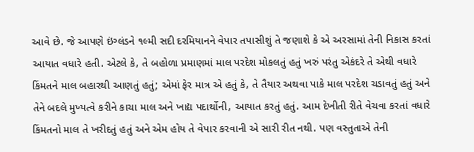આવે છે. જે આપણે ઇંગ્લંડને ૧લ્મી સદી દરમિયાનને વેપાર તપાસીશું તે જણાશે કે એ અરસામાં તેની નિકાસ કરતાં આયાત વધારે હતી. એટલે કે, તે બહોળા પ્રમાણમાં માલ પરદેશ મોકલતું હતું ખરું પરંતુ એકંદરે તે એથી વધારે કિંમતને માલ બહારથી આણતું હતું; એમાં ફેર માત્ર એ હતું કે, તે તૈયાર અથવા પાકે માલ પરદેશ ચડાવતું હતું અને તેને બદલે મુખ્યત્વે કરીને કાચા માલ અને ખાદ્ય પદાર્થોની, આયાત કરતું હતું. આમ દેખીતી રીતે વેચવા કરતાં વધારે કિંમતનો માલ તે ખરીદતું હતું અને એમ હોય તે વેપાર કરવાની એ સારી રીત નથી. પણ વસ્તુતાએ તેની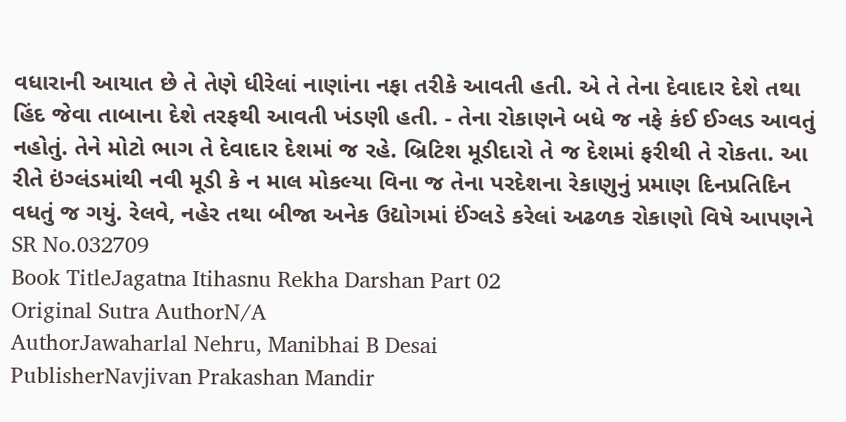વધારાની આયાત છે તે તેણે ધીરેલાં નાણાંના નફા તરીકે આવતી હતી. એ તે તેના દેવાદાર દેશે તથા હિંદ જેવા તાબાના દેશે તરફથી આવતી ખંડણી હતી. - તેના રોકાણને બધે જ નફે કંઈ ઈગ્લડ આવતું નહોતું. તેને મોટો ભાગ તે દેવાદાર દેશમાં જ રહે. બ્રિટિશ મૂડીદારો તે જ દેશમાં ફરીથી તે રોકતા. આ રીતે ઇંગ્લંડમાંથી નવી મૂડી કે ન માલ મોકલ્યા વિના જ તેના પરદેશના રેકાણુનું પ્રમાણ દિનપ્રતિદિન વધતું જ ગયું. રેલવે, નહેર તથા બીજા અનેક ઉદ્યોગમાં ઈંગ્લડે કરેલાં અઢળક રોકાણો વિષે આપણને
SR No.032709
Book TitleJagatna Itihasnu Rekha Darshan Part 02
Original Sutra AuthorN/A
AuthorJawaharlal Nehru, Manibhai B Desai
PublisherNavjivan Prakashan Mandir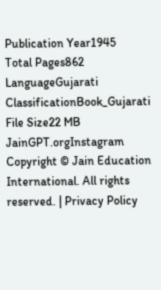Publication Year1945
Total Pages862
LanguageGujarati
ClassificationBook_Gujarati
File Size22 MB
JainGPT.orgInstagram
Copyright © Jain Education International. All rights reserved. | Privacy Policy